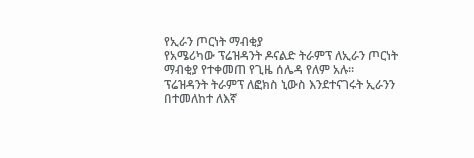የኢራን ጦርነት ማብቂያ
የአሜሪካው ፕሬዝዳንት ዶናልድ ትራምፕ ለኢራን ጦርነት ማብቂያ የተቀመጠ የጊዜ ሰሌዳ የለም አሉ።
ፕሬዝዳንት ትራምፕ ለፎክስ ኒውስ እንደተናገሩት ኢራንን በተመለከተ ለእኛ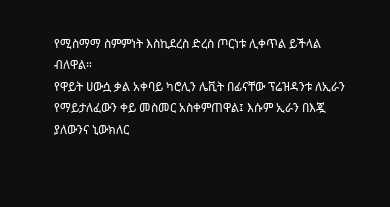የሚስማማ ስምምነት እስኪደረስ ድረስ ጦርነቱ ሊቀጥል ይችላል ብለዋል።
የዋይት ሀውሷ ቃል አቀባይ ካሮሊን ሌቪት በፊናቸው ፕሬዝዳንቱ ለኢራን የማይታለፈውን ቀይ መስመር አስቀምጠዋል፤ እሱም ኢራን በእጇ ያለውንና ኒውክለር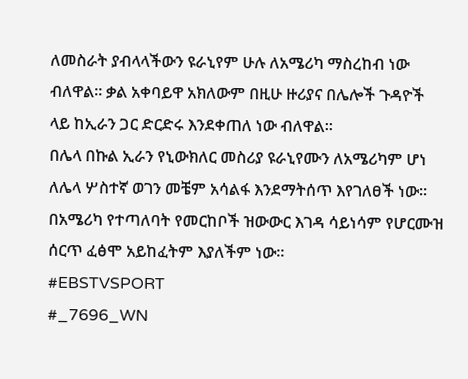ለመስራት ያብላላችውን ዩራኒየም ሁሉ ለአሜሪካ ማስረከብ ነው ብለዋል። ቃል አቀባይዋ አክለውም በዚሁ ዙሪያና በሌሎች ጉዳዮች ላይ ከኢራን ጋር ድርድሩ እንደቀጠለ ነው ብለዋል።
በሌላ በኩል ኢራን የኒውክለር መስሪያ ዩራኒየሙን ለአሜሪካም ሆነ ለሌላ ሦስተኛ ወገን መቼም አሳልፋ እንደማትሰጥ እየገለፀች ነው።
በአሜሪካ የተጣለባት የመርከቦች ዝውውር እገዳ ሳይነሳም የሆርሙዝ ሰርጥ ፈፅሞ አይከፈትም እያለችም ነው።
#EBSTVSPORT
#_7696_WN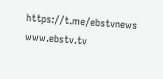https://t.me/ebstvnews
www.ebstv.tv